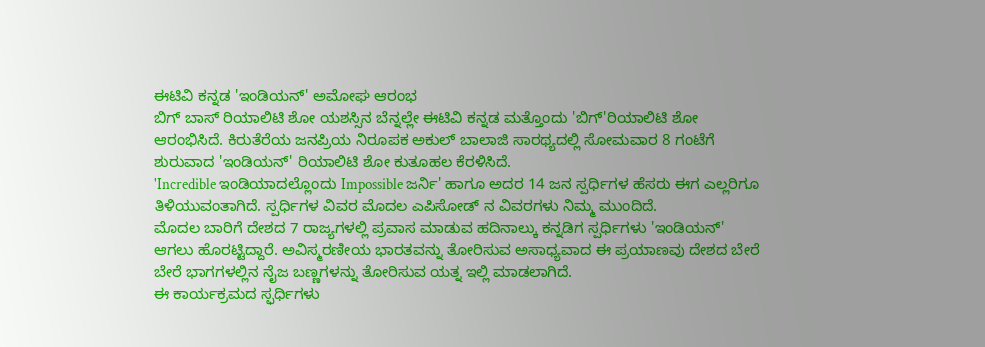ಈಟಿವಿ ಕನ್ನಡ 'ಇಂಡಿಯನ್' ಅಮೋಘ ಆರಂಭ
ಬಿಗ್ ಬಾಸ್ ರಿಯಾಲಿಟಿ ಶೋ ಯಶಸ್ಸಿನ ಬೆನ್ನಲ್ಲೇ ಈಟಿವಿ ಕನ್ನಡ ಮತ್ತೊಂದು 'ಬಿಗ್'ರಿಯಾಲಿಟಿ ಶೋ ಆರಂಭಿಸಿದೆ. ಕಿರುತೆರೆಯ ಜನಪ್ರಿಯ ನಿರೂಪಕ ಅಕುಲ್ ಬಾಲಾಜಿ ಸಾರಥ್ಯದಲ್ಲಿ ಸೋಮವಾರ 8 ಗಂಟೆಗೆ ಶುರುವಾದ 'ಇಂಡಿಯನ್' ರಿಯಾಲಿಟಿ ಶೋ ಕುತೂಹಲ ಕೆರಳಿಸಿದೆ.
'Incredible ಇಂಡಿಯಾದಲ್ಲೊಂದು Impossible ಜರ್ನಿ' ಹಾಗೂ ಅದರ 14 ಜನ ಸ್ಪರ್ಧಿಗಳ ಹೆಸರು ಈಗ ಎಲ್ಲರಿಗೂ ತಿಳಿಯುವಂತಾಗಿದೆ. ಸ್ಪರ್ಧಿಗಳ ವಿವರ ಮೊದಲ ಎಪಿಸೋಡ್ ನ ವಿವರಗಳು ನಿಮ್ಮ ಮುಂದಿದೆ.
ಮೊದಲ ಬಾರಿಗೆ ದೇಶದ 7 ರಾಜ್ಯಗಳಲ್ಲಿ ಪ್ರವಾಸ ಮಾಡುವ ಹದಿನಾಲ್ಕು ಕನ್ನಡಿಗ ಸ್ಪರ್ಧಿಗಳು 'ಇಂಡಿಯನ್' ಆಗಲು ಹೊರಟ್ಟಿದ್ದಾರೆ. ಅವಿಸ್ಮರಣೀಯ ಭಾರತವನ್ನು ತೋರಿಸುವ ಅಸಾಧ್ಯವಾದ ಈ ಪ್ರಯಾಣವು ದೇಶದ ಬೇರೆ ಬೇರೆ ಭಾಗಗಳಲ್ಲಿನ ನೈಜ ಬಣ್ಣಗಳನ್ನು ತೋರಿಸುವ ಯತ್ನ ಇಲ್ಲಿ ಮಾಡಲಾಗಿದೆ.
ಈ ಕಾರ್ಯಕ್ರಮದ ಸ್ಫರ್ಧಿಗಳು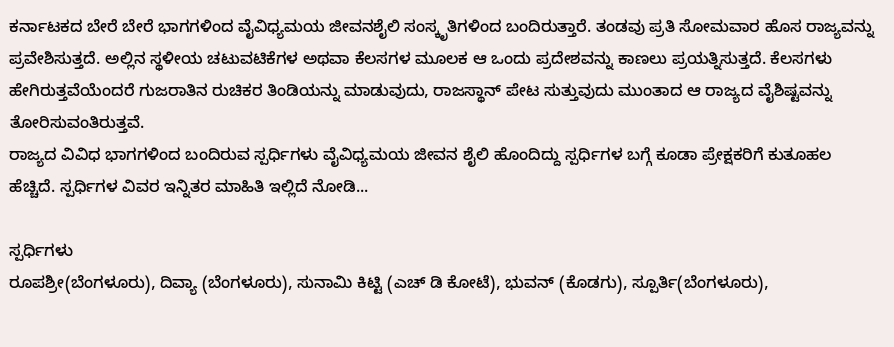ಕರ್ನಾಟಕದ ಬೇರೆ ಬೇರೆ ಭಾಗಗಳಿಂದ ವೈವಿಧ್ಯಮಯ ಜೀವನಶೈಲಿ ಸಂಸ್ಕೃತಿಗಳಿಂದ ಬಂದಿರುತ್ತಾರೆ. ತಂಡವು ಪ್ರತಿ ಸೋಮವಾರ ಹೊಸ ರಾಜ್ಯವನ್ನು ಪ್ರವೇಶಿಸುತ್ತದೆ. ಅಲ್ಲಿನ ಸ್ಥಳೀಯ ಚಟುವಟಿಕೆಗಳ ಅಥವಾ ಕೆಲಸಗಳ ಮೂಲಕ ಆ ಒಂದು ಪ್ರದೇಶವನ್ನು ಕಾಣಲು ಪ್ರಯತ್ನಿಸುತ್ತದೆ. ಕೆಲಸಗಳು ಹೇಗಿರುತ್ತವೆಯೆಂದರೆ ಗುಜರಾತಿನ ರುಚಿಕರ ತಿಂಡಿಯನ್ನು ಮಾಡುವುದು, ರಾಜಸ್ಥಾನ್ ಪೇಟ ಸುತ್ತುವುದು ಮುಂತಾದ ಆ ರಾಜ್ಯದ ವೈಶಿಷ್ಟವನ್ನು ತೋರಿಸುವಂತಿರುತ್ತವೆ.
ರಾಜ್ಯದ ವಿವಿಧ ಭಾಗಗಳಿಂದ ಬಂದಿರುವ ಸ್ಪರ್ಧಿಗಳು ವೈವಿಧ್ಯಮಯ ಜೀವನ ಶೈಲಿ ಹೊಂದಿದ್ದು ಸ್ಪರ್ಧಿಗಳ ಬಗ್ಗೆ ಕೂಡಾ ಪ್ರೇಕ್ಷಕರಿಗೆ ಕುತೂಹಲ ಹೆಚ್ಚಿದೆ. ಸ್ಪರ್ಧಿಗಳ ವಿವರ ಇನ್ನಿತರ ಮಾಹಿತಿ ಇಲ್ಲಿದೆ ನೋಡಿ...

ಸ್ಪರ್ಧಿಗಳು
ರೂಪಶ್ರೀ(ಬೆಂಗಳೂರು), ದಿವ್ಯಾ (ಬೆಂಗಳೂರು), ಸುನಾಮಿ ಕಿಟ್ಟಿ (ಎಚ್ ಡಿ ಕೋಟೆ), ಭುವನ್ (ಕೊಡಗು), ಸ್ಪೂರ್ತಿ(ಬೆಂಗಳೂರು),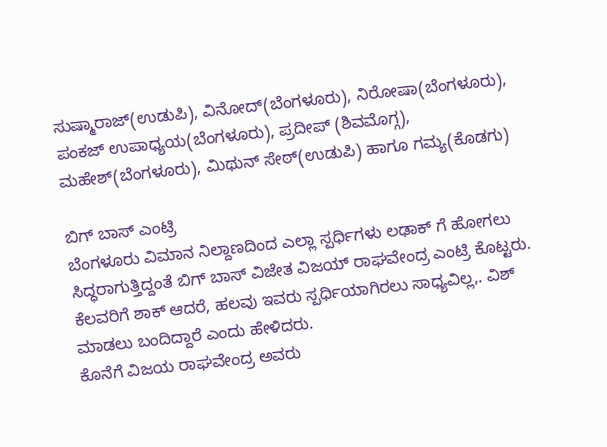ಸುಷ್ಮಾರಾಜ್(ಉಡುಪಿ), ವಿನೋದ್(ಬೆಂಗಳೂರು), ನಿರೋಷಾ(ಬೆಂಗಳೂರು), ಪಂಕಜ್ ಉಪಾಧ್ಯಯ(ಬೆಂಗಳೂರು), ಪ್ರದೀಪ್ (ಶಿವಮೊಗ್ಗ), ಮಹೇಶ್(ಬೆಂಗಳೂರು), ಮಿಥುನ್ ಸೇಠ್(ಉಡುಪಿ) ಹಾಗೂ ಗಮ್ಯ(ಕೊಡಗು)

ಬಿಗ್ ಬಾಸ್ ಎಂಟ್ರಿ
ಬೆಂಗಳೂರು ವಿಮಾನ ನಿಲ್ದಾಣದಿಂದ ಎಲ್ಲಾ ಸ್ಪರ್ಧಿಗಳು ಲಢಾಕ್ ಗೆ ಹೋಗಲು ಸಿದ್ಧರಾಗುತ್ತಿದ್ದಂತೆ ಬಿಗ್ ಬಾಸ್ ವಿಜೇತ ವಿಜಯ್ ರಾಘವೇಂದ್ರ ಎಂಟ್ರಿ ಕೊಟ್ಟರು. ಕೆಲವರಿಗೆ ಶಾಕ್ ಆದರೆ, ಹಲವು ಇವರು ಸ್ಪರ್ಧಿಯಾಗಿರಲು ಸಾಧ್ಯವಿಲ್ಲ,. ವಿಶ್ ಮಾಡಲು ಬಂದಿದ್ದಾರೆ ಎಂದು ಹೇಳಿದರು.
ಕೊನೆಗೆ ವಿಜಯ ರಾಘವೇಂದ್ರ ಅವರು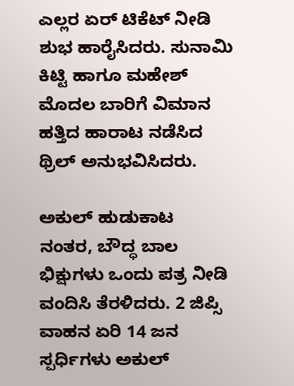ಎಲ್ಲರ ಏರ್ ಟಿಕೆಟ್ ನೀಡಿ ಶುಭ ಹಾರೈಸಿದರು. ಸುನಾಮಿ ಕಿಟ್ಟಿ ಹಾಗೂ ಮಹೇಶ್ ಮೊದಲ ಬಾರಿಗೆ ವಿಮಾನ ಹತ್ತಿದ ಹಾರಾಟ ನಡೆಸಿದ ಥ್ರಿಲ್ ಅನುಭವಿಸಿದರು.

ಅಕುಲ್ ಹುಡುಕಾಟ
ನಂತರ, ಬೌದ್ಧ ಬಾಲ ಭಿಕ್ಷುಗಳು ಒಂದು ಪತ್ರ ನೀಡಿ ವಂದಿಸಿ ತೆರಳಿದರು. 2 ಜಿಪ್ಸಿ ವಾಹನ ಏರಿ 14 ಜನ ಸ್ಪರ್ಧಿಗಳು ಅಕುಲ್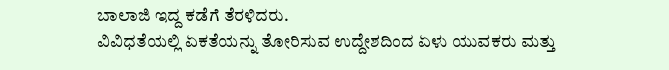ಬಾಲಾಜಿ ಇದ್ದ ಕಡೆಗೆ ತೆರಳಿದರು.
ವಿವಿಧತೆಯಲ್ಲಿ ಏಕತೆಯನ್ನು ತೋರಿಸುವ ಉದ್ದೇಶದಿಂದ ಏಳು ಯುವಕರು ಮತ್ತು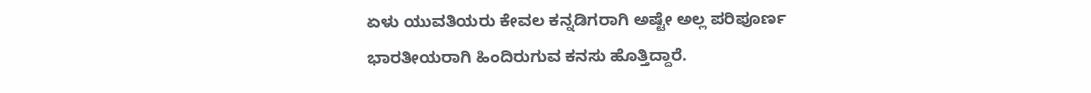ಏಳು ಯುವತಿಯರು ಕೇವಲ ಕನ್ನಡಿಗರಾಗಿ ಅಷ್ಟೇ ಅಲ್ಲ ಪರಿಪೂರ್ಣ ಭಾರತೀಯರಾಗಿ ಹಿಂದಿರುಗುವ ಕನಸು ಹೊತ್ತಿದ್ದಾರೆ.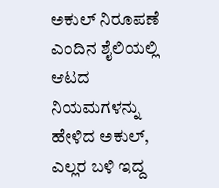ಅಕುಲ್ ನಿರೂಪಣೆ
ಎಂದಿನ ಶೈಲಿಯಲ್ಲಿ ಆಟದ ನಿಯಮಗಳನ್ನು ಹೇಳಿದ ಅಕುಲ್, ಎಲ್ಲರ ಬಳಿ ಇದ್ದ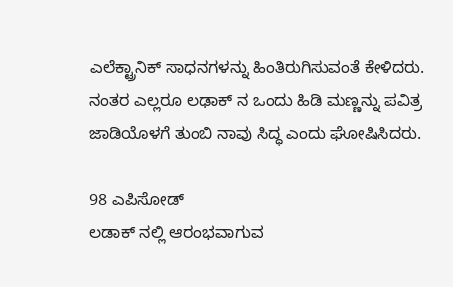ಎಲೆಕ್ಟ್ರಾನಿಕ್ ಸಾಧನಗಳನ್ನು ಹಿಂತಿರುಗಿಸುವಂತೆ ಕೇಳಿದರು. ನಂತರ ಎಲ್ಲರೂ ಲಢಾಕ್ ನ ಒಂದು ಹಿಡಿ ಮಣ್ಣನ್ನು ಪವಿತ್ರ ಜಾಡಿಯೊಳಗೆ ತುಂಬಿ ನಾವು ಸಿದ್ಧ ಎಂದು ಘೋಷಿಸಿದರು.

98 ಎಪಿಸೋಡ್
ಲಡಾಕ್ ನಲ್ಲಿ ಆರಂಭವಾಗುವ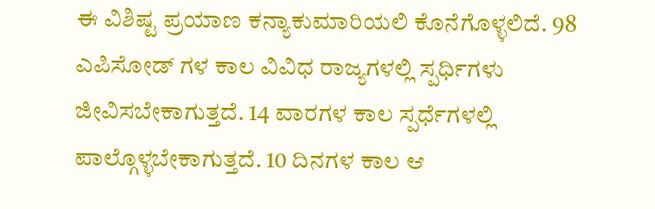ಈ ವಿಶಿಷ್ಟ ಪ್ರಯಾಣ ಕನ್ಯಾಕುಮಾರಿಯಲಿ ಕೊನೆಗೊಳ್ಳಲಿದೆ. 98 ಎಪಿಸೋಡ್ ಗಳ ಕಾಲ ವಿವಿಧ ರಾಜ್ಯಗಳಲ್ಲಿ ಸ್ಪರ್ಧಿಗಳು ಜೀವಿಸಬೇಕಾಗುತ್ತದೆ. 14 ವಾರಗಳ ಕಾಲ ಸ್ಪರ್ಧೆಗಳಲ್ಲಿ ಪಾಲ್ಗೊಳ್ಳಬೇಕಾಗುತ್ತದೆ. 10 ದಿನಗಳ ಕಾಲ ಆ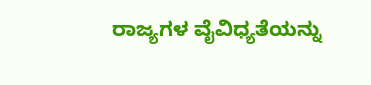ರಾಜ್ಯಗಳ ವೈವಿಧ್ಯತೆಯನ್ನು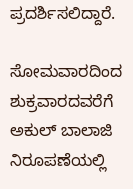ಪ್ರದರ್ಶಿಸಲಿದ್ದಾರೆ.

ಸೋಮವಾರದಿಂದ ಶುಕ್ರವಾರದವರೆಗೆ
ಅಕುಲ್ ಬಾಲಾಜಿ ನಿರೂಪಣೆಯಲ್ಲಿ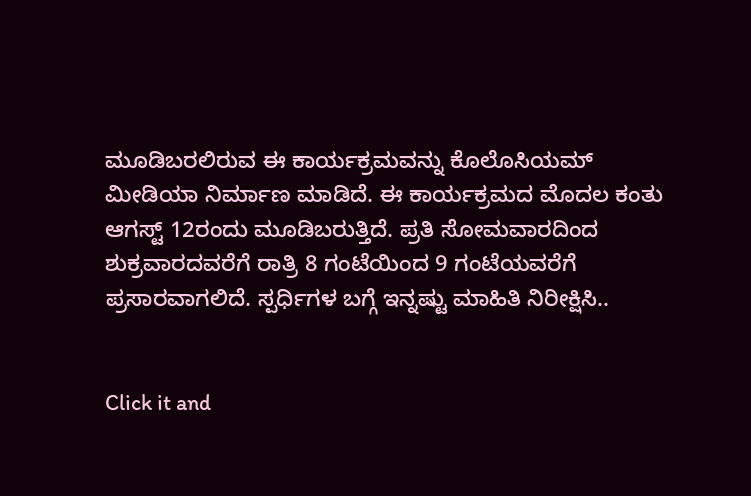ಮೂಡಿಬರಲಿರುವ ಈ ಕಾರ್ಯಕ್ರಮವನ್ನು ಕೊಲೊಸಿಯಮ್ ಮೀಡಿಯಾ ನಿರ್ಮಾಣ ಮಾಡಿದೆ. ಈ ಕಾರ್ಯಕ್ರಮದ ಮೊದಲ ಕಂತು ಆಗಸ್ಟ್ 12ರಂದು ಮೂಡಿಬರುತ್ತಿದೆ. ಪ್ರತಿ ಸೋಮವಾರದಿಂದ ಶುಕ್ರವಾರದವರೆಗೆ ರಾತ್ರಿ 8 ಗಂಟೆಯಿಂದ 9 ಗಂಟೆಯವರೆಗೆ ಪ್ರಸಾರವಾಗಲಿದೆ. ಸ್ಪರ್ಧಿಗಳ ಬಗ್ಗೆ ಇನ್ನಷ್ಟು ಮಾಹಿತಿ ನಿರೀಕ್ಷಿಸಿ..


Click it and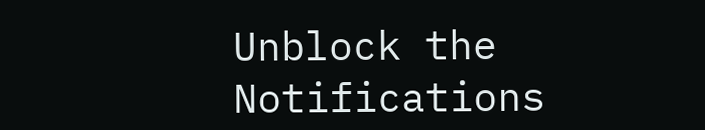Unblock the Notifications